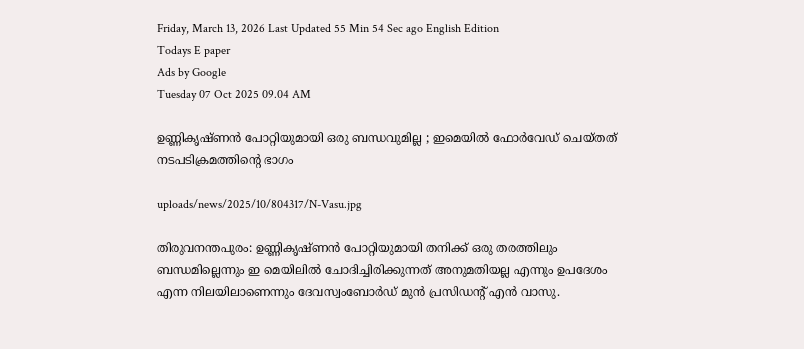Friday, March 13, 2026 Last Updated 55 Min 54 Sec ago English Edition
Todays E paper
Ads by Google
Tuesday 07 Oct 2025 09.04 AM

ഉണ്ണികൃഷ്ണന്‍ പോറ്റിയുമായി ഒരു ബന്ധവുമില്ല ; ഇമെയില്‍ ഫോര്‍വേഡ് ചെയ്തത് നടപടിക്രമത്തിന്റെ ഭാഗം

uploads/news/2025/10/804317/N-Vasu.jpg

തിരുവനന്തപുരം: ഉണ്ണികൃഷ്ണന്‍ പോറ്റിയുമായി തനിക്ക് ഒരു തരത്തിലും ബന്ധമില്ലെന്നും ഇ മെയിലില്‍ ചോദിച്ചിരിക്കുന്നത് അനുമതിയല്ല എന്നും ഉപദേശം എന്ന നിലയിലാണെന്നും ദേവസ്വംബോര്‍ഡ് മുന്‍ പ്രസിഡന്റ് എന്‍ വാസു.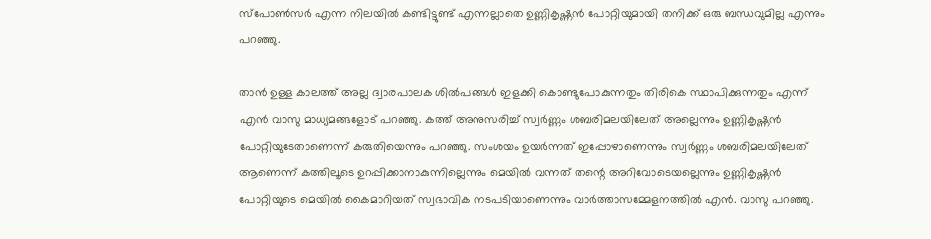സ്‌പോണ്‍സര്‍ എന്ന നിലയില്‍ കണ്ടിട്ടുണ്ട് എന്നല്ലാതെ ഉണ്ണികൃഷ്ണന്‍ പോറ്റിയുമായി തനിക്ക് ഒരു ബന്ധവുമില്ല എന്നും പറഞ്ഞു.

താന്‍ ഉള്ള കാലത്ത് അല്ല ദ്വാരപാലക ശില്‍പങ്ങള്‍ ഇളക്കി കൊണ്ടുപോകുന്നതും തിരികെ സ്ഥാപിക്കുന്നതും എന്ന് എന്‍ വാസു മാധ്യമങ്ങളോട് പറഞ്ഞു. കത്ത് അനുസരിച്ച് സ്വര്‍ണ്ണം ശബരിമലയിലേത് അല്ലെന്നും ഉണ്ണികൃഷ്ണന്‍ പോറ്റിയുടേതാണെന്ന് കരുതിയെന്നും പറഞ്ഞു. സംശയം ഉയര്‍ന്നത് ഇപ്പോഴാണെന്നും സ്വര്‍ണ്ണം ശബരിമലയിലേത് ആണെന്ന് കത്തിലൂടെ ഉറപ്പിക്കാനാകുന്നില്ലെന്നും മെയില്‍ വന്നത് തന്റെ അറിവോടെയല്ലെന്നും ഉണ്ണികൃഷ്ണന്‍ പോറ്റിയുടെ മെയില്‍ കൈമാറിയത് സ്വഭാവിക നടപടിയാണെന്നും വാര്‍ത്താസമ്മേളനത്തില്‍ എന്‍. വാസു പറഞ്ഞു.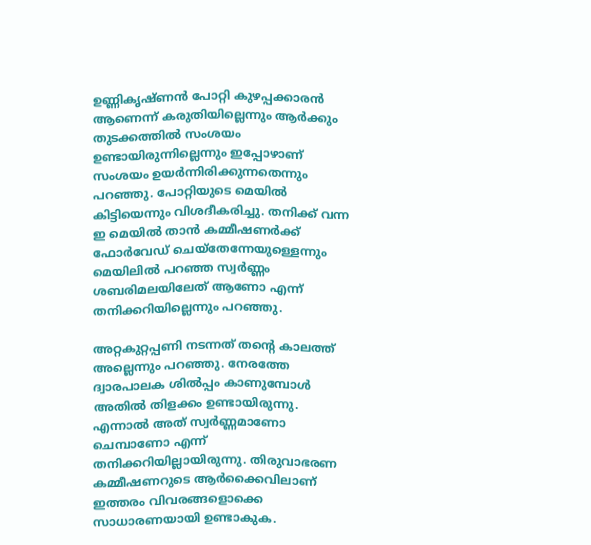ഉണ്ണികൃഷ്ണന്‍ പോറ്റി കുഴപ്പക്കാരന്‍ ആണെന്ന് കരുതിയില്ലെന്നും ആര്‍ക്കും തുടക്കത്തില്‍ സംശയം ഉണ്ടായിരുന്നില്ലെന്നും ഇപ്പോഴാണ് സംശയം ഉയര്‍ന്നിരിക്കുന്നതെന്നും പറഞ്ഞു. പോറ്റിയുടെ മെയില്‍ കിട്ടിയെന്നും വിശദീകരിച്ചു. തനിക്ക് വന്ന ഇ മെയില്‍ താന്‍ കമ്മീഷണര്‍ക്ക് ഫോര്‍വേഡ് ചെയ്‌തേന്നേയുള്ളെന്നും മെയിലില്‍ പറഞ്ഞ സ്വര്‍ണ്ണം ശബരിമലയിലേത് ആണോ എന്ന് തനിക്കറിയില്ലെന്നും പറഞ്ഞു.

അറ്റകുറ്റപ്പണി നടന്നത് തന്റെ കാലത്ത് അല്ലെന്നും പറഞ്ഞു. നേരത്തേ ദ്വാരപാലക ശില്‍പ്പം കാണുമ്പോള്‍ അതില്‍ തിളക്കം ഉണ്ടായിരുന്നു. എന്നാല്‍ അത് സ്വര്‍ണ്ണമാണോ ചെമ്പാണോ എന്ന് തനിക്കറിയില്ലായിരുന്നു. തിരുവാഭരണ കമ്മീഷണറുടെ ആര്‍ക്കൈവിലാണ് ഇത്തരം വിവരങ്ങളൊക്കെ സാധാരണയായി ഉണ്ടാകുക.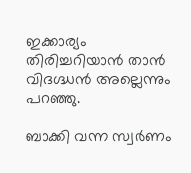ഇക്കാര്യം തിരിച്ചറിയാന്‍ താന്‍ വിദഗ്ദ്ധന്‍ അല്ലെന്നും പറഞ്ഞു.

ബാക്കി വന്ന സ്വര്‍ണം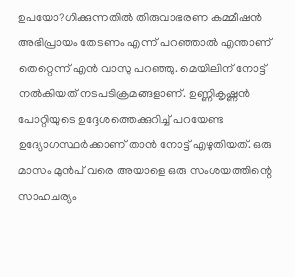ഉപയോ?ഗിക്കുന്നതില്‍ തിരുവാഭരണ കമ്മീഷന്‍ അഭിപ്രായം തേടണം എന്ന് പറഞ്ഞാല്‍ എന്താണ് തെറ്റെന്ന് എന്‍ വാസു പറഞ്ഞു. മെയിലിന് നോട്ട് നല്‍കിയത് നടപടിക്രമങ്ങളാണ്. ഉണ്ണികൃഷ്ണന്‍ പോറ്റിയുടെ ഉദ്ദേശത്തെക്കുറിച്ച് പറയേണ്ട ഉദ്യോഗസ്ഥര്‍ക്കാണ് താന്‍ നോട്ട് എഴുതിയത്. ഒരു മാസം മുന്‍പ് വരെ അയാളെ ഒരു സംശയത്തിന്റെ സാഹചര്യം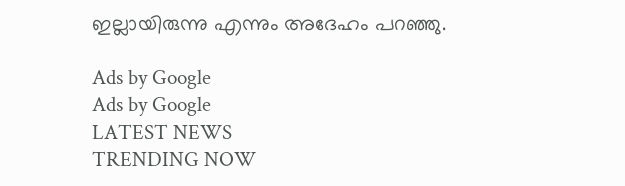ഇല്ലായിരുന്നു എന്നും അദേഹം പറഞ്ഞു.

Ads by Google
Ads by Google
LATEST NEWS
TRENDING NOW